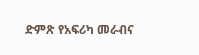ድምጽ የአፍሪካ መራብና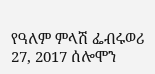የዓለም ምላሽ ፌብሩወሪ 27, 2017 ሰሎሞን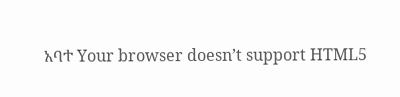አባተ Your browser doesn’t support HTML5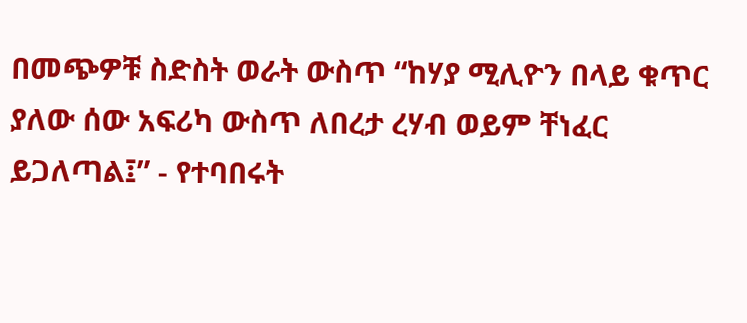በመጭዎቹ ስድስት ወራት ውስጥ “ከሃያ ሚሊዮን በላይ ቁጥር ያለው ሰው አፍሪካ ውስጥ ለበረታ ረሃብ ወይም ቸነፈር ይጋለጣል፤” - የተባበሩት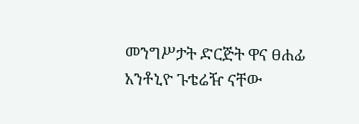መንግሥታት ድርጅት ዋና ፀሐፊ አንቶኒዮ ጉቴሬዥ ናቸው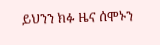ይህንን ክፉ ዜና ሰሞኑን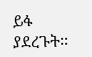ይፋ ያደረጉት፡፡